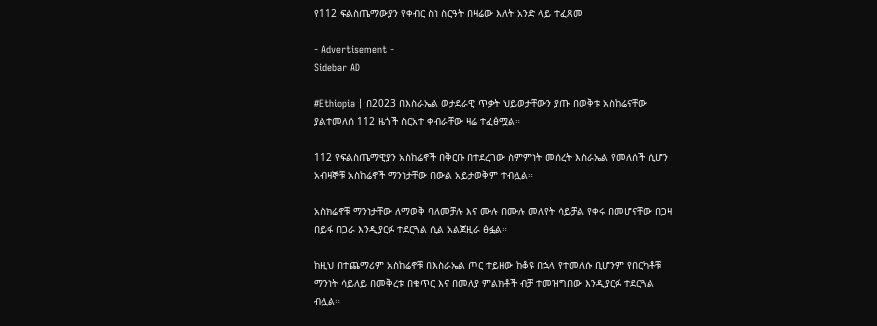የ112 ፍልስጤማውያን የቀብር ስነ ስርዓት በዛሬው እለት አንድ ላይ ተፈጸመ

- Advertisement -
Sidebar AD

#Ethiopia | በ2023 በእስራኤል ወታደራዊ ጥቃት ህይወታቸውን ያጡ በወቅቱ አስከሬናቸው ያልተመለሰ 112 ዜጎች ስርአተ ቀብራቸው ዛሬ ተፈፅሟል።

112 የፍልስጤማዊያን አስከሬኖች በቅርቡ በተደረገው ስምምነት መሰረት እስራኤል የመለሰች ሲሆን አብዛኞቹ አስከሬኖች ማንነታቸው በውል አይታወቅም ተብሏል።

አስክሬኖቹ ማንነታቸው ለማወቅ ባለመቻሉ እና ሙሉ በሙሉ መለየት ሳይቻል የቀሩ በመሆናቸው በጋዛ በይፋ በጋራ እንዲያርፉ ተደርጓል ሲል አልጀዚራ ፅፏል።

ከዚህ በተጨማሪም አስከሬኖቹ በእስራኤል ጦር ተይዘው ከቆዩ በኋላ የተመለሱ ቢሆንም የበርካቶቹ ማንነት ሳይለይ በመቅረቱ በቁጥር እና በመለያ ምልክቶች ብቻ ተመዝግበው እንዲያርፉ ተደርጓል ብሏል።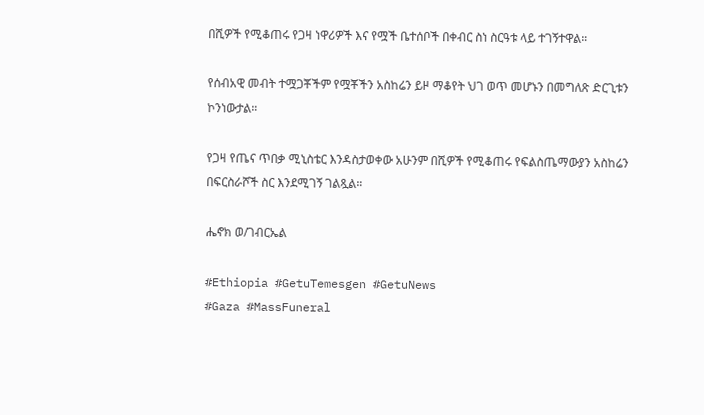በሺዎች የሚቆጠሩ የጋዛ ነዋሪዎች እና የሟች ቤተሰቦች በቀብር ስነ ስርዓቱ ላይ ተገኝተዋል።

የሰብአዊ መብት ተሟጋቾችም የሟቾችን አስከሬን ይዞ ማቆየት ህገ ወጥ መሆኑን በመግለጽ ድርጊቱን ኮንነውታል።

የጋዛ የጤና ጥበቃ ሚኒስቴር እንዳስታወቀው አሁንም በሺዎች የሚቆጠሩ የፍልስጤማውያን አስከሬን በፍርስራሾች ስር እንደሚገኝ ገልጿል።

ሔኖክ ወ/ገብርኤል

#Ethiopia #GetuTemesgen #GetuNews
#Gaza #MassFuneral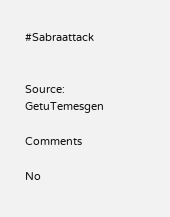#Sabraattack


Source: GetuTemesgen

Comments

No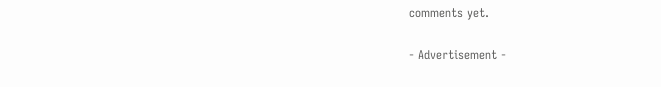comments yet.

- Advertisement -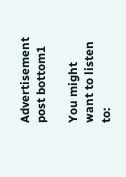Advertisement post bottom1

You might want to listen to: